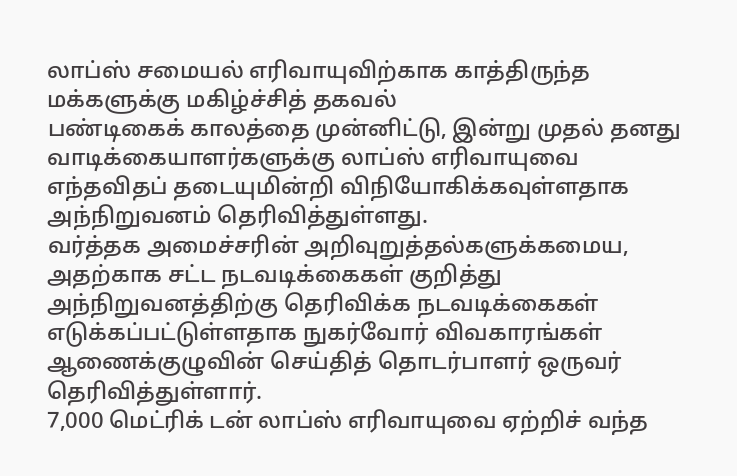லாப்ஸ் சமையல் எரிவாயுவிற்காக காத்திருந்த மக்களுக்கு மகிழ்ச்சித் தகவல்
பண்டிகைக் காலத்தை முன்னிட்டு, இன்று முதல் தனது வாடிக்கையாளர்களுக்கு லாப்ஸ் எரிவாயுவை எந்தவிதப் தடையுமின்றி விநியோகிக்கவுள்ளதாக அந்நிறுவனம் தெரிவித்துள்ளது.
வர்த்தக அமைச்சரின் அறிவுறுத்தல்களுக்கமைய, அதற்காக சட்ட நடவடிக்கைகள் குறித்து அந்நிறுவனத்திற்கு தெரிவிக்க நடவடிக்கைகள் எடுக்கப்பட்டுள்ளதாக நுகர்வோர் விவகாரங்கள் ஆணைக்குழுவின் செய்தித் தொடர்பாளர் ஒருவர் தெரிவித்துள்ளார்.
7,000 மெட்ரிக் டன் லாப்ஸ் எரிவாயுவை ஏற்றிச் வந்த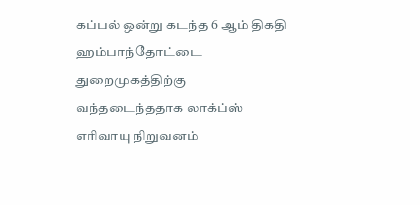கப்பல் ஒன்று கடந்த 6 ஆம் திகதி ஹம்பாந்தோட்டை துறைமுகத்திற்கு வந்தடைந்ததாக லாக்ப்ஸ் எரிவாயு நிறுவனம்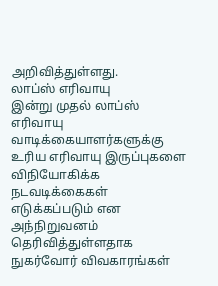அறிவித்துள்ளது.
லாப்ஸ் எரிவாயு
இன்று முதல் லாப்ஸ் எரிவாயு வாடிக்கையாளர்களுக்கு உரிய எரிவாயு இருப்புகளை விநியோகிக்க நடவடிக்கைகள் எடுக்கப்படும் என அந்நிறுவனம் தெரிவித்துள்ளதாக நுகர்வோர் விவகாரங்கள்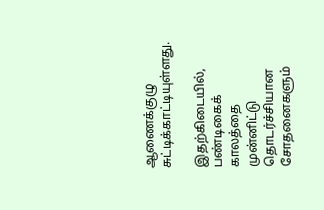ஆணைக்குழு சுட்டிக்காட்டியுள்ளது.

இதற்கிடையில், பண்டிகைக் காலத்தை முன்னிட்டு தொடர்ச்சியான சோதனைகளும்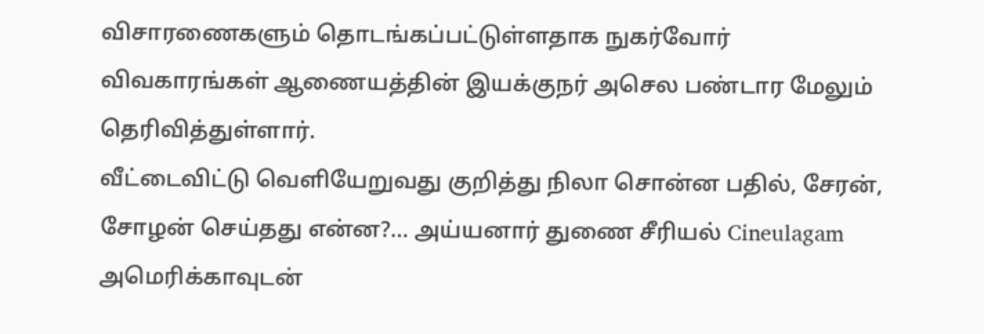விசாரணைகளும் தொடங்கப்பட்டுள்ளதாக நுகர்வோர் விவகாரங்கள் ஆணையத்தின் இயக்குநர் அசெல பண்டார மேலும் தெரிவித்துள்ளார்.
வீட்டைவிட்டு வெளியேறுவது குறித்து நிலா சொன்ன பதில், சேரன், சோழன் செய்தது என்ன?... அய்யனார் துணை சீரியல் Cineulagam
அமெரிக்காவுடன்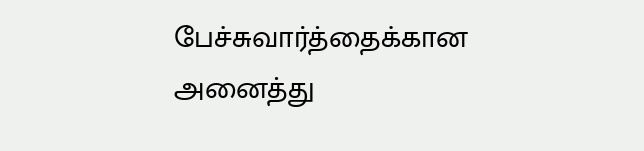பேச்சுவார்த்தைக்கான அனைத்து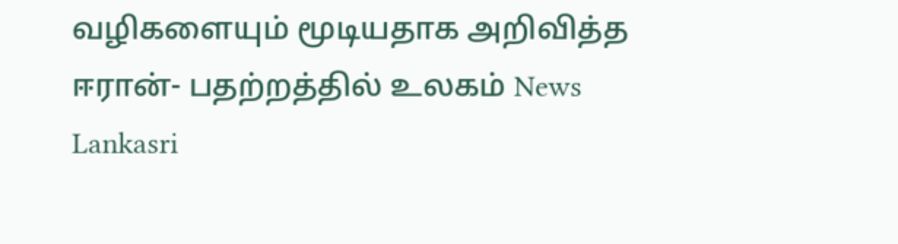வழிகளையும் மூடியதாக அறிவித்த ஈரான்- பதற்றத்தில் உலகம் News Lankasri